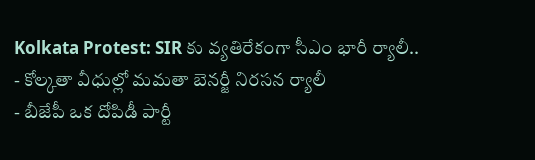Kolkata Protest: SIR కు వ్యతిరేకంగా సీఎం భారీ ర్యాలీ..
- కోల్కతా వీధుల్లో మమతా బెనర్జీ నిరసన ర్యాలీ
- బీజేపీ ఒక దోపిడీ పార్టీ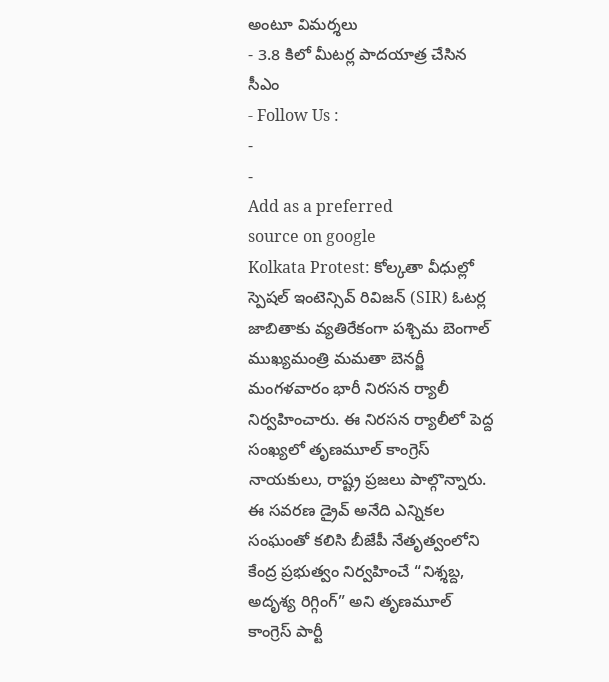అంటూ విమర్శలు
- 3.8 కిలో మీటర్ల పాదయాత్ర చేసిన సీఎం
- Follow Us :
-
-
Add as a preferred
source on google
Kolkata Protest: కోల్కతా వీధుల్లో స్పెషల్ ఇంటెన్సివ్ రివిజన్ (SIR) ఓటర్ల జాబితాకు వ్యతిరేకంగా పశ్చిమ బెంగాల్ ముఖ్యమంత్రి మమతా బెనర్జీ మంగళవారం భారీ నిరసన ర్యాలీ నిర్వహించారు. ఈ నిరసన ర్యాలీలో పెద్ద సంఖ్యలో తృణమూల్ కాంగ్రెస్ నాయకులు, రాష్ట్ర ప్రజలు పాల్గొన్నారు. ఈ సవరణ డ్రైవ్ అనేది ఎన్నికల సంఘంతో కలిసి బీజేపీ నేతృత్వంలోని కేంద్ర ప్రభుత్వం నిర్వహించే “నిశ్శబ్ద, అదృశ్య రిగ్గింగ్” అని తృణమూల్ కాంగ్రెస్ పార్టీ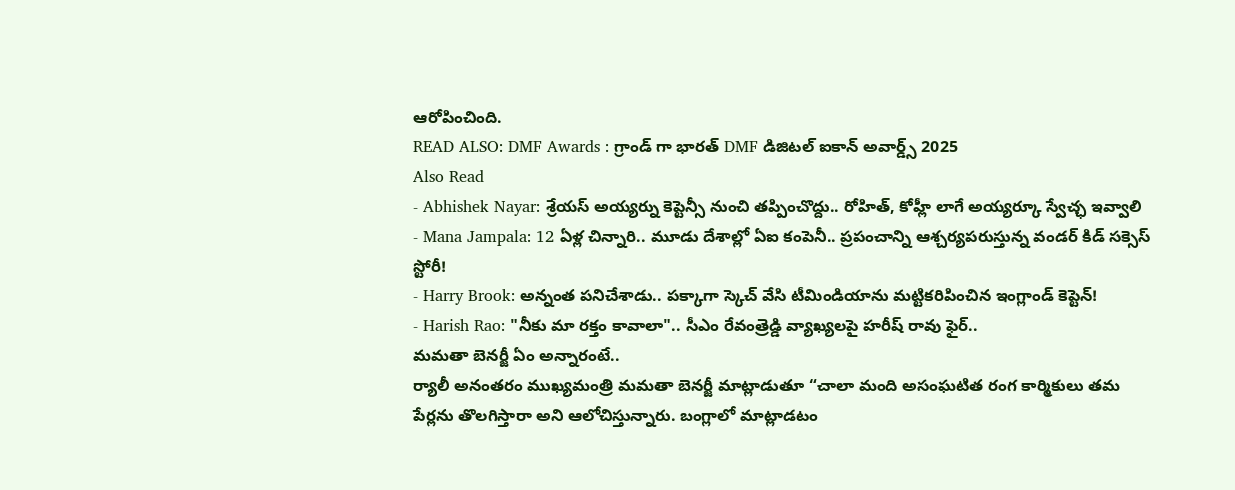ఆరోపించింది.
READ ALSO: DMF Awards : గ్రాండ్ గా భారత్ DMF డిజిటల్ ఐకాన్ అవార్డ్స్ 2025
Also Read
- Abhishek Nayar: శ్రేయస్ అయ్యర్ను కెప్టెన్సీ నుంచి తప్పించొద్దు.. రోహిత్, కోహ్లీ లాగే అయ్యర్కూ స్వేచ్ఛ ఇవ్వాలి
- Mana Jampala: 12 ఏళ్ల చిన్నారి.. మూడు దేశాల్లో ఏఐ కంపెనీ.. ప్రపంచాన్ని ఆశ్చర్యపరుస్తున్న వండర్ కిడ్ సక్సెస్ స్టోరీ!
- Harry Brook: అన్నంత పనిచేశాడు.. పక్కాగా స్కెచ్ వేసి టీమిండియాను మట్టికరిపించిన ఇంగ్లాండ్ కెప్టెన్!
- Harish Rao: "నీకు మా రక్తం కావాలా".. సీఎం రేవంత్రెడ్డి వ్యాఖ్యలపై హరీష్ రావు ఫైర్..
మమతా బెనర్జీ ఏం అన్నారంటే..
ర్యాలీ అనంతరం ముఖ్యమంత్రి మమతా బెనర్జీ మాట్లాడుతూ “చాలా మంది అసంఘటిత రంగ కార్మికులు తమ పేర్లను తొలగిస్తారా అని ఆలోచిస్తున్నారు. బంగ్లాలో మాట్లాడటం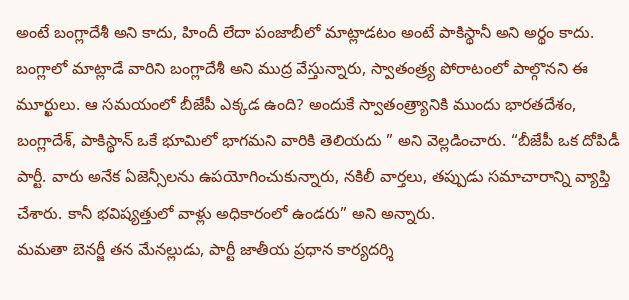అంటే బంగ్లాదేశీ అని కాదు, హిందీ లేదా పంజాబీలో మాట్లాడటం అంటే పాకిస్థానీ అని అర్థం కాదు. బంగ్లాలో మాట్లాడే వారిని బంగ్లాదేశీ అని ముద్ర వేస్తున్నారు, స్వాతంత్ర్య పోరాటంలో పాల్గొనని ఈ మూర్ఖులు. ఆ సమయంలో బీజేపీ ఎక్కడ ఉంది? అందుకే స్వాతంత్ర్యానికి ముందు భారతదేశం, బంగ్లాదేశ్, పాకిస్థాన్ ఒకే భూమిలో భాగమని వారికి తెలియదు ” అని వెల్లడించారు. “బీజేపీ ఒక దోపిడీ పార్టీ. వారు అనేక ఏజెన్సీలను ఉపయోగించుకున్నారు, నకిలీ వార్తలు, తప్పుడు సమాచారాన్ని వ్యాప్తి చేశారు. కానీ భవిష్యత్తులో వాళ్లు అధికారంలో ఉండరు” అని అన్నారు.
మమతా బెనర్జీ తన మేనల్లుడు, పార్టీ జాతీయ ప్రధాన కార్యదర్శి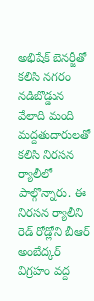అభిషేక్ బెనర్జీతో కలిసి నగరం నడిబొడ్డున వేలాది మంది మద్దతుదారులతో కలిసి నిరసన ర్యాలీలో పాల్గొన్నారు. ఈ నిరసన ర్యాలీని రెడ్ రోడ్లోని బీఆర్ అంబేద్కర్ విగ్రహం వద్ద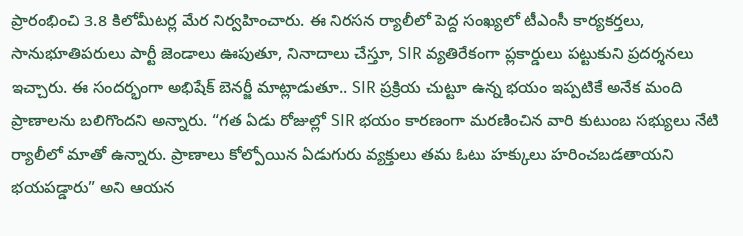ప్రారంభించి 3.8 కిలోమీటర్ల మేర నిర్వహించారు. ఈ నిరసన ర్యాలీలో పెద్ద సంఖ్యలో టీఎంసీ కార్యకర్తలు, సానుభూతిపరులు పార్టీ జెండాలు ఊపుతూ, నినాదాలు చేస్తూ, SIR వ్యతిరేకంగా ప్లకార్డులు పట్టుకుని ప్రదర్శనలు ఇచ్చారు. ఈ సందర్భంగా అభిషేక్ బెనర్జీ మాట్లాడుతూ.. SIR ప్రక్రియ చుట్టూ ఉన్న భయం ఇప్పటికే అనేక మంది ప్రాణాలను బలిగొందని అన్నారు. “గత ఏడు రోజుల్లో SIR భయం కారణంగా మరణించిన వారి కుటుంబ సభ్యులు నేటి ర్యాలీలో మాతో ఉన్నారు. ప్రాణాలు కోల్పోయిన ఏడుగురు వ్యక్తులు తమ ఓటు హక్కులు హరించబడతాయని భయపడ్డారు” అని ఆయన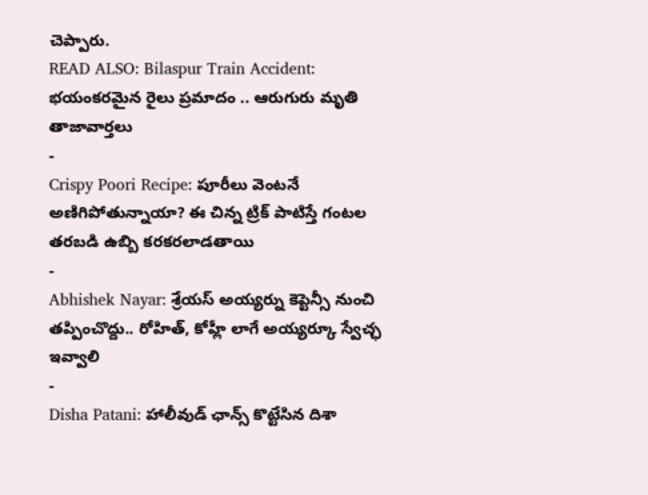చెప్పారు.
READ ALSO: Bilaspur Train Accident: భయంకరమైన రైలు ప్రమాదం .. ఆరుగురు మృతి
తాజావార్తలు
-
Crispy Poori Recipe: పూరీలు వెంటనే అణిగిపోతున్నాయా? ఈ చిన్న ట్రిక్ పాటిస్తే గంటల తరబడి ఉబ్బి కరకరలాడతాయి
-
Abhishek Nayar: శ్రేయస్ అయ్యర్ను కెప్టెన్సీ నుంచి తప్పించొద్దు.. రోహిత్, కోహ్లీ లాగే అయ్యర్కూ స్వేచ్ఛ ఇవ్వాలి
-
Disha Patani: హాలీవుడ్ ఛాన్స్ కొట్టేసిన దిశా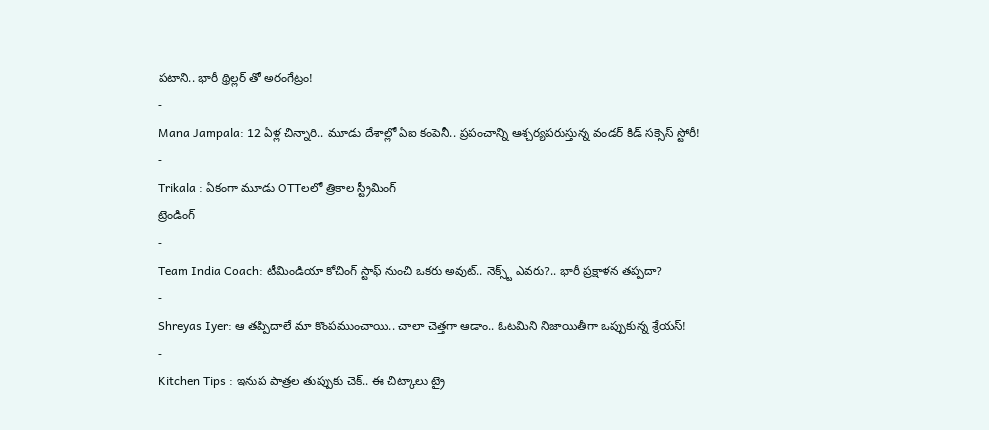పటాని.. భారీ థ్రిల్లర్ తో అరంగేట్రం!
-
Mana Jampala: 12 ఏళ్ల చిన్నారి.. మూడు దేశాల్లో ఏఐ కంపెనీ.. ప్రపంచాన్ని ఆశ్చర్యపరుస్తున్న వండర్ కిడ్ సక్సెస్ స్టోరీ!
-
Trikala : ఏకంగా మూడు OTTలలో త్రికాల స్ట్రీమింగ్
ట్రెండింగ్
-
Team India Coach: టీమిండియా కోచింగ్ స్టాఫ్ నుంచి ఒకరు అవుట్.. నెక్స్ట్ ఎవరు?.. భారీ ప్రక్షాళన తప్పదా?
-
Shreyas Iyer: ఆ తప్పిదాలే మా కొంపముంచాయి.. చాలా చెత్తగా ఆడాం.. ఓటమిని నిజాయితీగా ఒప్పుకున్న శ్రేయస్!
-
Kitchen Tips : ఇనుప పాత్రల తుప్పుకు చెక్.. ఈ చిట్కాలు ట్రై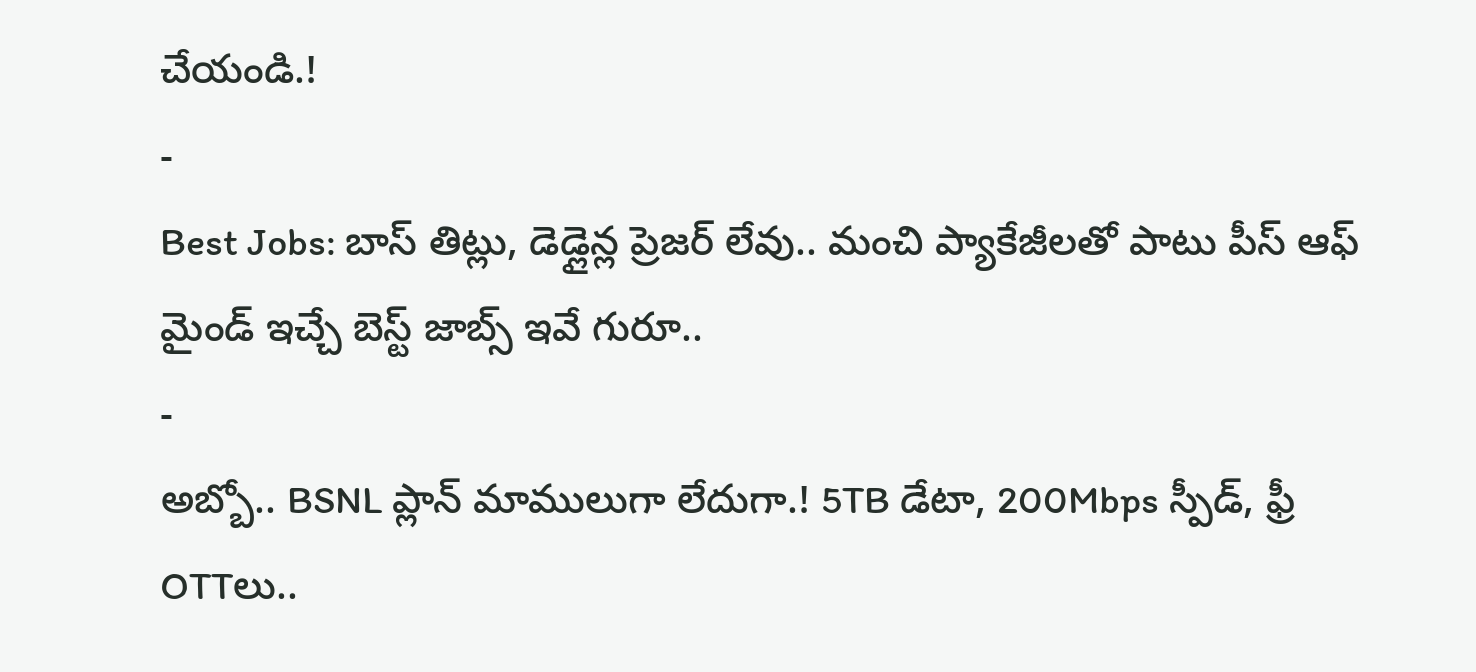చేయండి.!
-
Best Jobs: బాస్ తిట్లు, డెడ్లైన్ల ప్రెజర్ లేవు.. మంచి ప్యాకేజీలతో పాటు పీస్ ఆఫ్ మైండ్ ఇచ్చే బెస్ట్ జాబ్స్ ఇవే గురూ..
-
అబ్బో.. BSNL ప్లాన్ మాములుగా లేదుగా.! 5TB డేటా, 200Mbps స్పీడ్, ఫ్రీ OTTలు..